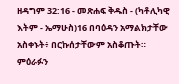ዘዳግም 32:16 - መጽሐፍ ቅዱስ - (ካቶሊካዊ እትም - ኤማሁስ)16 በባዕዳን አማልክታቸው አስቀኑት፥ በርኩሰታቸውም አስቆጡት። ምዕራፉን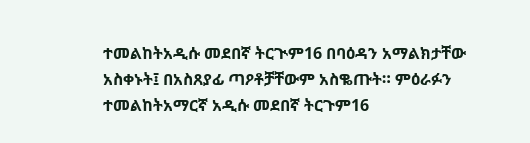ተመልከትአዲሱ መደበኛ ትርጒም16 በባዕዳን አማልክታቸው አስቀኑት፤ በአስጸያፊ ጣዖቶቻቸውም አስቈጡት። ምዕራፉን ተመልከትአማርኛ አዲሱ መደበኛ ትርጉም16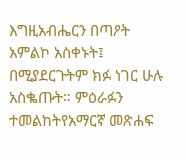እግዚአብሔርን በጣዖት አምልኮ አስቀኑት፤ በሚያደርጉትም ክፉ ነገር ሁሉ አስቈጡት። ምዕራፉን ተመልከትየአማርኛ መጽሐፍ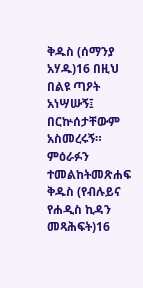ቅዱስ (ሰማንያ አሃዱ)16 በዚህ በልዩ ጣዖት አነሣሡኝ፤ በርኵሰታቸውም አስመረሩኝ። ምዕራፉን ተመልከትመጽሐፍ ቅዱስ (የብሉይና የሐዲስ ኪዳን መጻሕፍት)16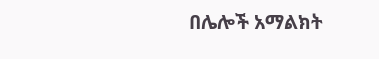በሌሎች አማልክት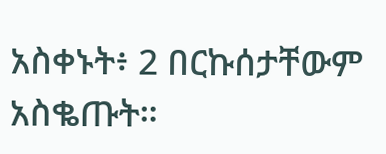አስቀኑት፥ 2 በርኩሰታቸውም አስቈጡት።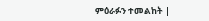ምዕራፉን ተመልከት |